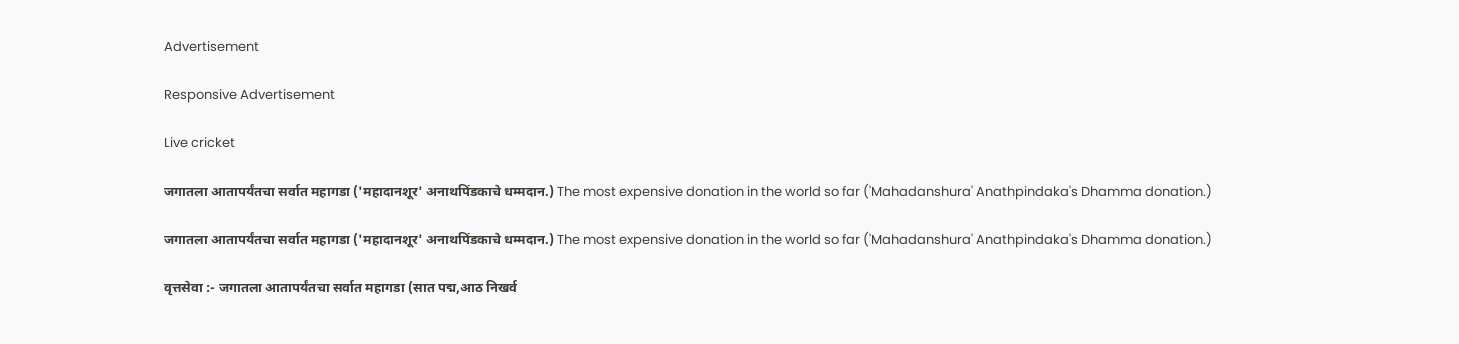Advertisement

Responsive Advertisement

Live cricket

जगातला आतापर्यंतचा सर्वात महागडा ('महादानशूर' अनाथपिंडकाचे धम्मदान.) The most expensive donation in the world so far ('Mahadanshura' Anathpindaka's Dhamma donation.)

जगातला आतापर्यंतचा सर्वात महागडा ('महादानशूर' अनाथपिंडकाचे धम्मदान.) The most expensive donation in the world so far ('Mahadanshura' Anathpindaka's Dhamma donation.)

वृत्तसेवा :- जगातला आतापर्यंतचा सर्वात महागडा (सात पद्म,आठ निखर्व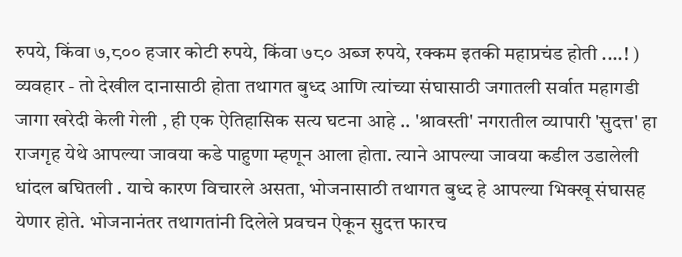रुपये, किंवा ७,८०० हजार कोटी रुपये, किंवा ७८० अब्ज रुपये, रक्कम इतकी महाप्रचंड होती ....! ) व्यवहार - तो देखील दानासाठी होता तथागत बुध्द आणि त्यांच्या संघासाठी जगातली सर्वात महागडी जागा खरेदी केली गेली , ही एक ऐतिहासिक सत्य घटना आहे .. 'श्रावस्ती' नगरातील व्यापारी 'सुदत्त' हा राजगृह येथे आपल्या जावया कडे पाहुणा म्हणून आला होता. त्याने आपल्या जावया कडील उडालेली धांदल बघितली . याचे कारण विचारले असता, भोजनासाठी तथागत बुध्द हे आपल्या भिक्खू संघासह येणार होते. भोजनानंतर तथागतांनी दिलेले प्रवचन ऐकून सुदत्त फारच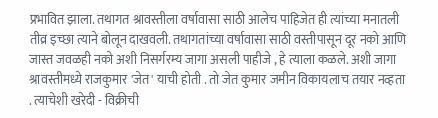प्रभावित झाला. तथागत श्रावस्तीला वर्षावासा साठी आलेच पाहिजेत ही त्यांच्या मनातली तीव्र इच्छा त्याने बोलून दाखवली. तथागतांच्या वर्षावासा साठी वस्तीपासून दूर नको आणि जास्त जवळही नको अशी निसर्गरम्य जागा असली पाहीजे , हे त्याला कळले. अशी जागा श्रावस्तीमध्ये राजकुमार 'जेत' याची होती . तो जेत कुमार जमीन विकायलाच तयार नव्हता . त्याचेशी खरेदी - विक्रीची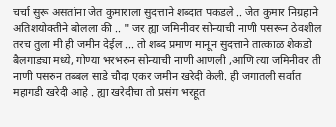चर्चा सुरू असतांना जेत कुमाराला सुदत्ताने शब्दात पकडले .. जेत कुमार निग्रहाने अतिशयोक्तीने बोलला की .. " जर ह्या जमिनीवर सोन्याची नाणी पसरून ठेवशील तरच तुला मी ही जमीन देईल ... तो शब्द प्रमाण मानून सुदत्ताने तात्काळ शेकडो बैलगाड्या मध्ये, गोण्या भरभरुन सोन्याची नाणी आणली ,आणि त्या जमिनीवर ती नाणी पसरुन तब्बल साडे चौदा एकर जमीन खरेदी केली. ही जगातली सर्वात महागडी खरेदी आहे . ह्या खरेदीचा तो प्रसंग भरहूत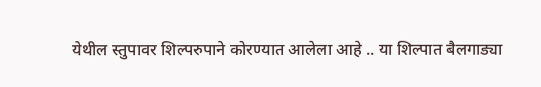येथील स्तुपावर शिल्परुपाने कोरण्यात आलेला आहे .. या शिल्पात बैलगाड्या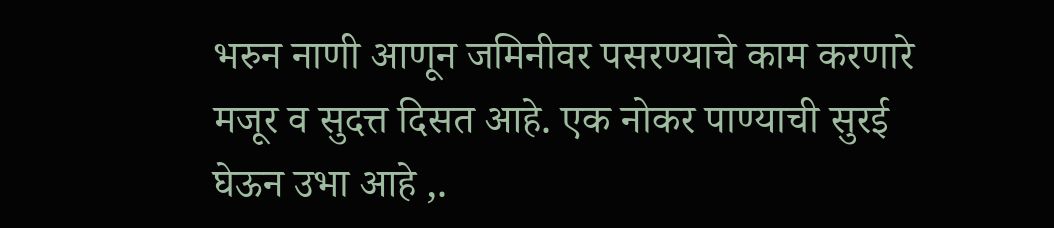भरुन नाणी आणून जमिनीवर पसरण्याचे काम करणारे मजूर व सुदत्त दिसत आहे. एक नोकर पाण्याची सुरई घेऊन उभा आहे ,.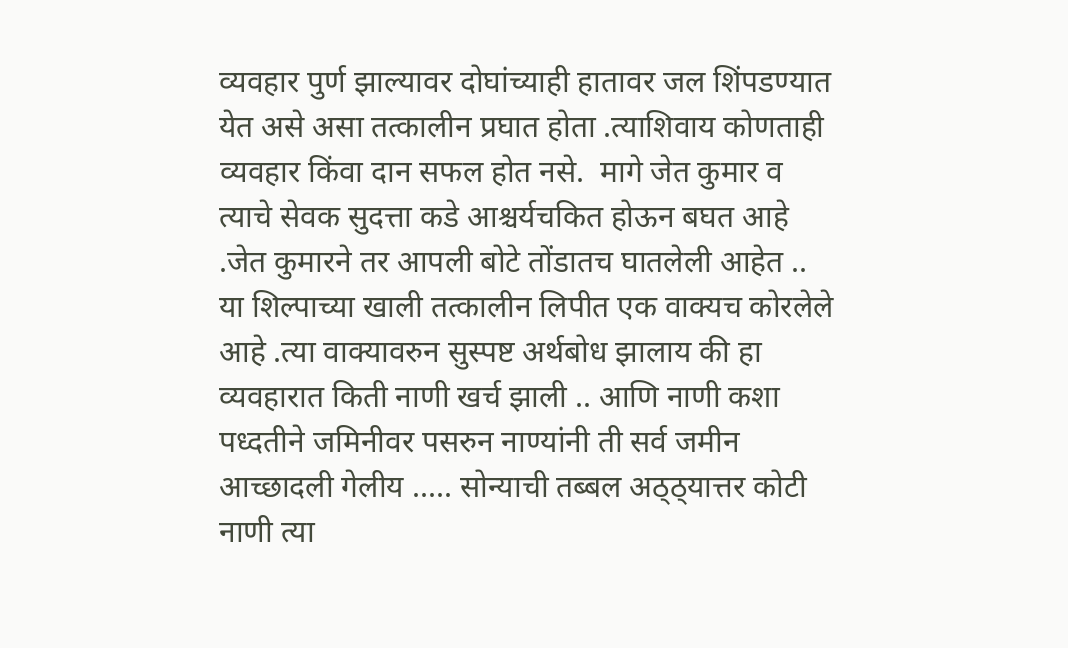व्यवहार पुर्ण झाल्यावर दोघांच्याही हातावर जल शिंपडण्यात येत असे असा तत्कालीन प्रघात होता .त्याशिवाय कोणताही व्यवहार किंवा दान सफल होत नसे.  मागे जेत कुमार व त्याचे सेवक सुदत्ता कडे आश्चर्यचकित होऊन बघत आहे .जेत कुमारने तर आपली बोटे तोंडातच घातलेली आहेत .. या शिल्पाच्या खाली तत्कालीन लिपीत एक वाक्यच कोरलेले आहे .त्या वाक्यावरुन सुस्पष्ट अर्थबोध झालाय की हा व्यवहारात किती नाणी खर्च झाली .. आणि नाणी कशा पध्दतीने जमिनीवर पसरुन नाण्यांनी ती सर्व जमीन आच्छादली गेलीय ..... सोन्याची तब्बल अठ्ठ्यात्तर कोटी नाणी त्या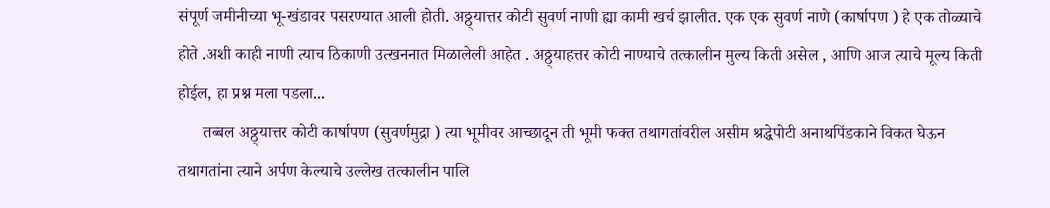संपूर्ण जमीनीच्या भू-खंडावर पसरण्यात आली होती. अठ्ठ्यात्तर कोटी सुवर्ण नाणी ह्या कामी खर्च झालीत. एक एक सुवर्ण नाणे (कार्षापण ) हे एक तोळ्याचे होते .अशी काही नाणी त्याच ठिकाणी उत्खननात मिळालेली आहेत . अठ्ठ्याहत्तर कोटी नाण्याचे तत्कालीन मुल्य किती असेल , आणि आज त्याचे मूल्य किती होईल, हा प्रश्न मला पडला...
      तब्बल अठ्ठ्यात्तर कोटी कार्षापण (सुवर्णमुद्रा ) त्या भूमीवर आच्छादून ती भूमी फक्त तथागतांवरील असीम श्रद्धेपोटी अनाथपिंडकाने विकत घेऊन तथागतांना त्याने अर्पण केल्याचे उल्लेख तत्कालीन पालि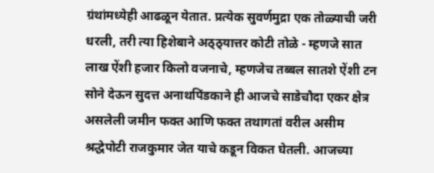ग्रंथांमध्येही आढळून येतात. प्रत्येक सुवर्णमुद्रा एक तोळ्याची जरी धरली, तरी त्या हिशेबाने अठ्ठ्यात्तर कोटी तोळे - म्हणजे सात लाख ऐंशी हजार किलो वजनाचे, म्हणजेच तब्बल सातशे ऐंशी टन सोने देऊन सुदत्त अनाथपिंडकाने ही आजचे साडेचौदा एकर क्षेत्र असलेली जमीन फक्त आणि फक्त तथागतां वरील असीम श्रद्धेपोटी राजकुमार जेत याचे कडून विकत घेतली. आजच्या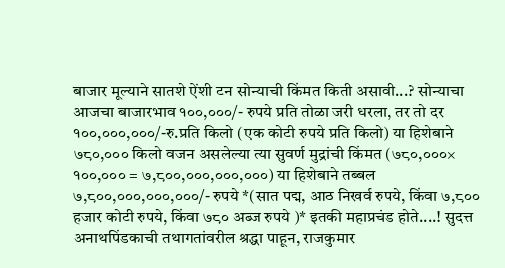बाजार मूल्याने सातशे ऐंशी टन सोन्याची किंमत किती असावी...? सोन्याचा आजचा बाजारभाव १००,०००/- रुपये प्रति तोळा जरी धरला, तर तो दर १००,०००,०००/-रु.प्रति किलो (एक कोटी रुपये प्रति किलो) या हिशेबाने ७८०,००० किलो वजन असलेल्या त्या सुवर्ण मुद्रांची किंमत (७८०,०००× १००,००० = ७,८००,०००,०००,०००) या हिशेबाने तब्बल ७,८००,०००,०००,०००/- रुपये *(सात पद्म, आठ निखर्व रुपये, किंवा ७,८०० हजार कोटी रुपये, किंवा ७८० अब्ज रुपये )* इतकी महाप्रचंड होते....! सुदत्त अनाथपिंडकाची तथागतांवरील श्रद्धा पाहून, राजकुमार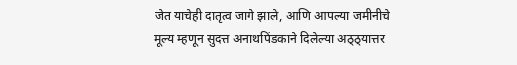जेत याचेही दातृत्व जागे झाले, आणि आपल्या जमीनीचे मूल्य म्हणून सुदत्त अनाथपिंडकाने दिलेल्या अठ्ठ्यात्तर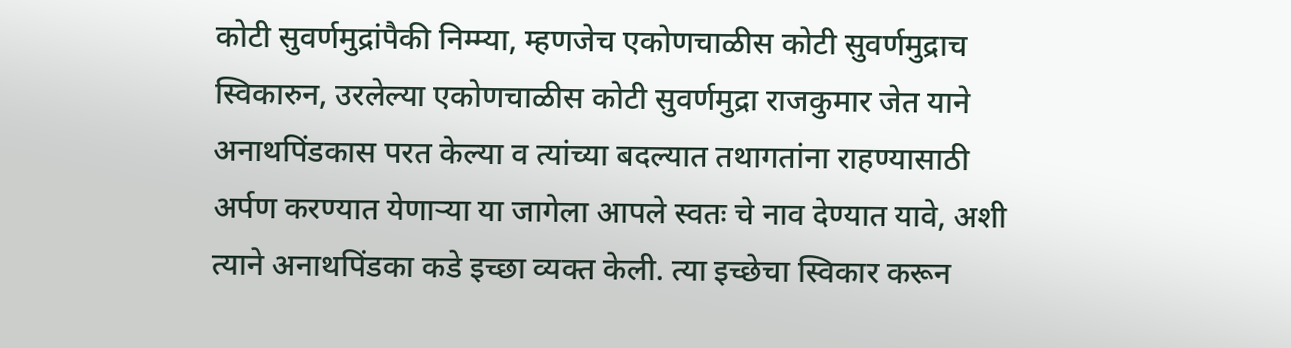कोटी सुवर्णमुद्रांपैकी निम्म्या, म्हणजेच एकोणचाळीस कोटी सुवर्णमुद्राच स्विकारुन, उरलेल्या एकोणचाळीस कोटी सुवर्णमुद्रा राजकुमार जेत याने अनाथपिंडकास परत केल्या व त्यांच्या बदल्यात तथागतांना राहण्यासाठी अर्पण करण्यात येणाऱ्या या जागेला आपले स्वतः चे नाव देण्यात यावे, अशी त्याने अनाथपिंडका कडे इच्छा व्यक्त केली. त्या इच्छेचा स्विकार करून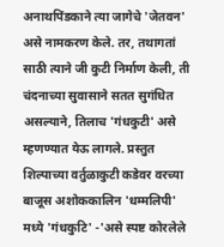अनाथपिंडकाने त्या जागेचे 'जेतवन' असे नामकरण केले. तर, तथागतां साठी त्याने जी कुटी निर्माण केली, ती चंदनाच्या सुवासाने सतत सुगंधित असल्याने, तिलाच 'गंधकुटी' असे म्हणण्यात येऊ लागले. प्रस्तुत शिल्पाच्या वर्तुळाकुटी कडेवर वरच्या बाजूस अशोककालिन 'धम्मलिपी' मध्ये 'गंधकुटि' -'असे स्पष्ट कोरलेले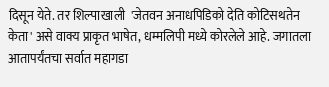दिसून येते. तर शिल्पाखाली  'जेतवन अनाधपिडिको देति कोटिसथतेन केता' असे वाक्य प्राकृत भाषेत, धम्मलिपी मध्ये कोरलेले आहे. जगातला आतापर्यंतचा सर्वात महागडा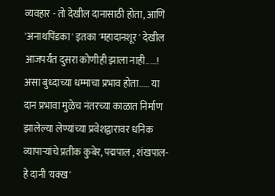व्यवहार - तो देखील दानासाठी होता, आणि 'अनाथपिंडका' इतका 'महादानशूर' देखील आजपर्यंत दुसरा कोणीही झाला नाही.....! असा बुध्दाच्या धम्माचा प्रभाव होता..... या दान प्रभावा मुळेच नंतरच्या काळात निर्माण झालेल्या लेण्यांच्या प्रवेशद्वारावर धनिक व्यापाऱ्यांचे प्रतीक कुबेर, पद्मपाल , शंखपाल- हे दानी 'यक्ख'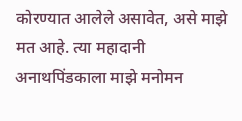कोरण्यात आलेले असावेत, असे माझे मत आहे. त्या महादानी अनाथपिंडकाला माझे मनोमन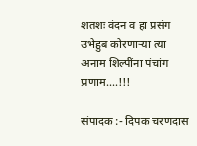शतशः वंदन व हा प्रसंग उभेहुब कोरणाऱ्या त्या अनाम शिल्पींना पंचांग प्रणाम....!!!

संपादक :- दिपक चरणदास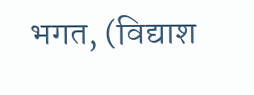भगत, (विद्याश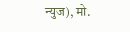न्युज), मो.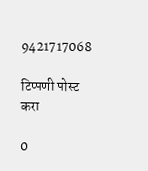9421717068

टिप्पणी पोस्ट करा

0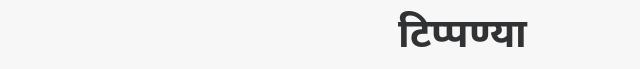टिप्पण्या